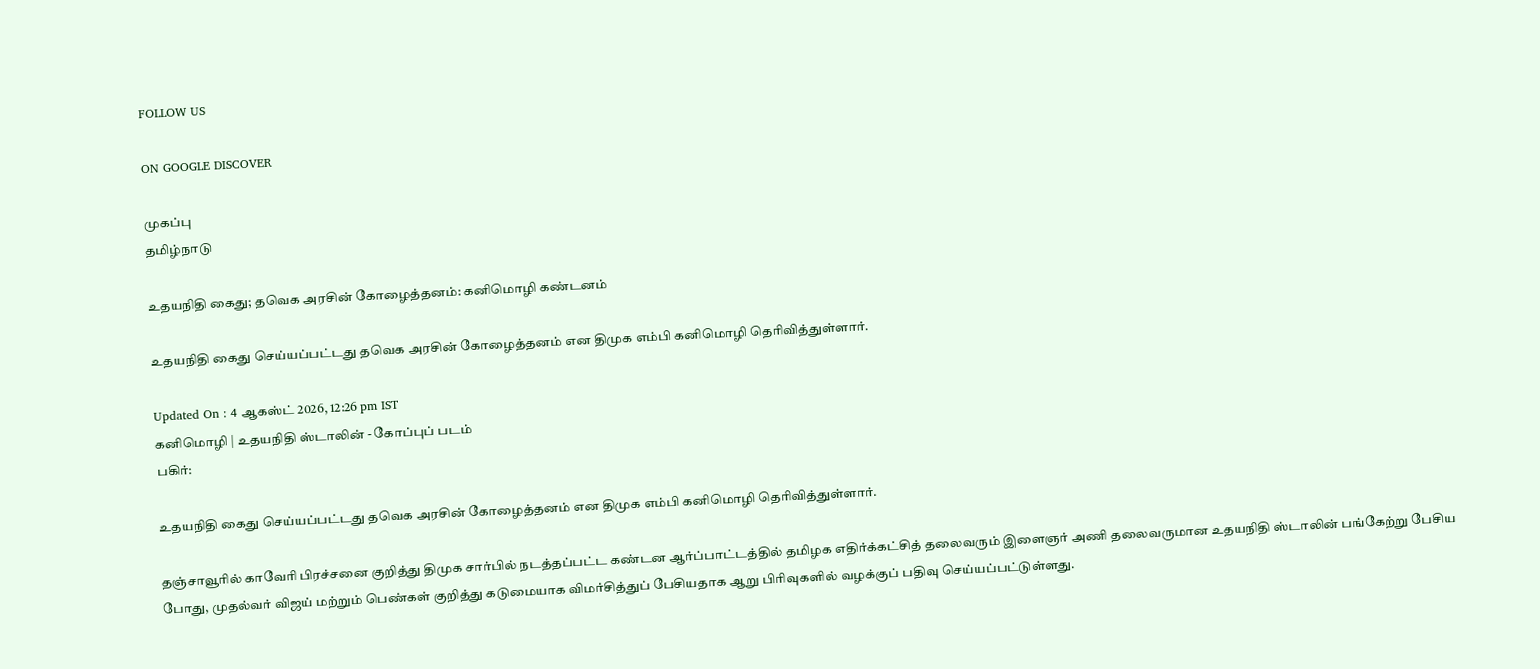FOLLOW US

ON GOOGLE DISCOVER

முகப்பு
தமிழ்நாடு

உதயநிதி கைது; தவெக அரசின் கோழைத்தனம்: கனிமொழி கண்டனம்

உதயநிதி கைது செய்யப்பட்டது தவெக அரசின் கோழைத்தனம் என திமுக எம்பி கனிமொழி தெரிவித்துள்ளார்.

Updated On : 4 ஆகஸ்ட் 2026, 12:26 pm IST
கனிமொழி | உதயநிதி ஸ்டாலின் - கோப்புப் படம்
பகிர்:

உதயநிதி கைது செய்யப்பட்டது தவெக அரசின் கோழைத்தனம் என திமுக எம்பி கனிமொழி தெரிவித்துள்ளார்.

தஞ்சாவூரில் காவேரி பிரச்சனை குறித்து திமுக சார்பில் நடத்தப்பட்ட கண்டன ஆர்ப்பாட்டத்தில் தமிழக எதிர்க்கட்சித் தலைவரும் இளைஞர் அணி தலைவருமான உதயநிதி ஸ்டாலின் பங்கேற்று பேசிய போது, முதல்வர் விஜய் மற்றும் பெண்கள் குறித்து கடுமையாக விமர்சித்துப் பேசியதாக ஆறு பிரிவுகளில் வழக்குப் பதிவு செய்யப்பட்டுள்ளது.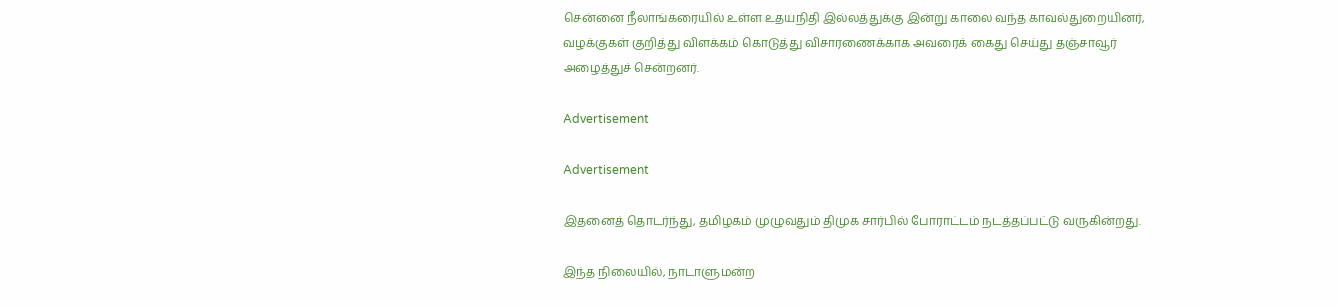சென்னை நீலாங்கரையில் உள்ள உதயநிதி இல்லத்துக்கு இன்று காலை வந்த காவல்துறையினர், வழக்குகள் குறித்து விளக்கம் கொடுத்து விசாரணைக்காக அவரைக் கைது செய்து தஞ்சாவூர் அழைத்துச் சென்றனர்.

Advertisement

Advertisement

இதனைத் தொடர்ந்து, தமிழகம் முழுவதும் திமுக சார்பில் போராட்டம் நடத்தப்பட்டு வருகின்றது.

இந்த நிலையில், நாடாளுமன்ற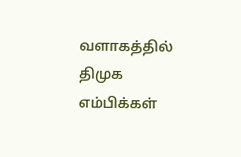வளாகத்தில் திமுக எம்பிக்கள்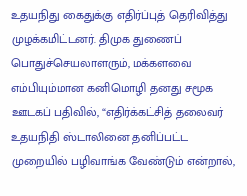உதயநிது கைதுக்கு எதிர்ப்புத் தெரிவித்து முழக்கமிட்டனர். திமுக துணைப் பொதுச்செயலாளரும், மக்களவை எம்பியும்மான கனிமொழி தனது சமூக ஊடகப் பதிவில், “எதிர்க்கட்சித் தலைவர் உதயநிதி ஸ்டாலினை தனிப்பட்ட முறையில் பழிவாங்க வேண்டும் என்றால்,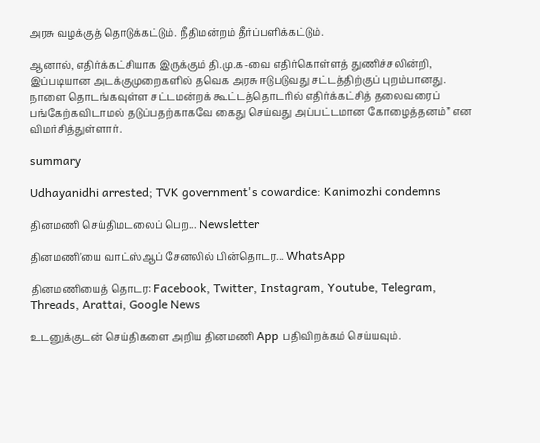அரசு வழக்குத் தொடுக்கட்டும். நீதிமன்றம் தீர்ப்பளிக்கட்டும்.

ஆனால், எதிர்க்கட்சியாக இருக்கும் தி.மு.க-வை எதிர்கொள்ளத் துணிச்சலின்றி, இப்படியான அடக்குமுறைகளில் தவெக அரசு ஈடுபடுவது சட்டத்திற்குப் புறம்பானது. நாளை தொடங்கவுள்ள சட்டமன்றக் கூட்டத்தொடரில் எதிர்க்கட்சித் தலைவரைப் பங்கேற்கவிடாமல் தடுப்பதற்காகவே கைது செய்வது அப்பட்டமான கோழைத்தனம்” என விமர்சித்துள்ளார்.

summary

Udhayanidhi arrested; TVK government's cowardice: Kanimozhi condemns

தினமணி செய்திமடலைப் பெற... Newsletter

தினமணி'யை வாட்ஸ்ஆப் சேனலில் பின்தொடர... WhatsApp

தினமணியைத் தொடர: Facebook, Twitter, Instagram, Youtube, Telegram, Threads, Arattai, Google News

உடனுக்குடன் செய்திகளை அறிய தினமணி App பதிவிறக்கம் செய்யவும்.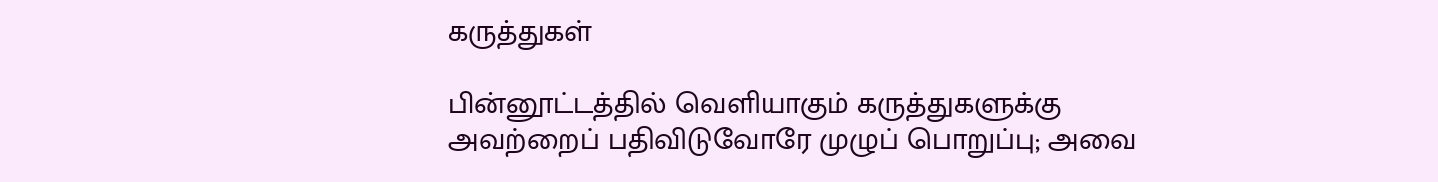கருத்துகள்

பின்னூட்டத்தில் வெளியாகும் கருத்துகளுக்கு அவற்றைப் பதிவிடுவோரே முழுப் பொறுப்பு; அவை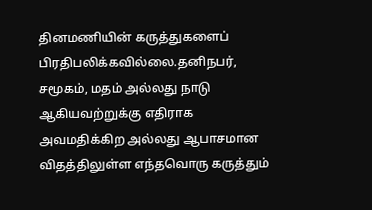தினமணியின் கருத்துகளைப் பிரதிபலிக்கவில்லை.தனிநபர், சமூகம், மதம் அல்லது நாடு ஆகியவற்றுக்கு எதிராக அவமதிக்கிற அல்லது ஆபாசமான விதத்திலுள்ள எந்தவொரு கருத்தும்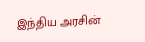இந்திய அரசின்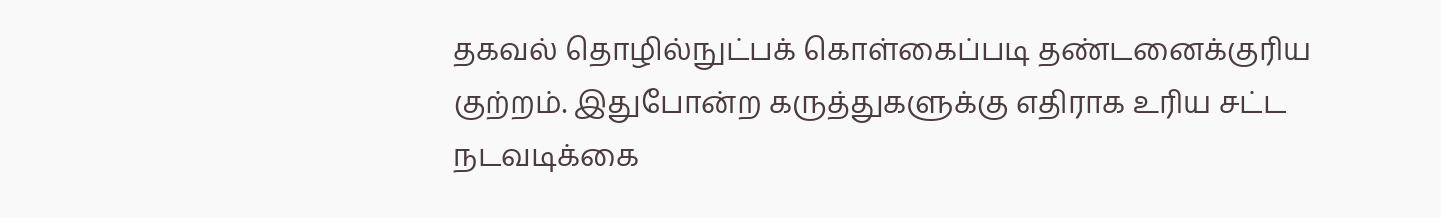தகவல் தொழில்நுட்பக் கொள்கைப்படி தண்டனைக்குரிய குற்றம். இதுபோன்ற கருத்துகளுக்கு எதிராக உரிய சட்ட நடவடிக்கை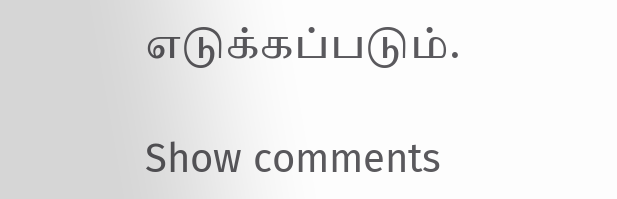எடுக்கப்படும்.

Show comments